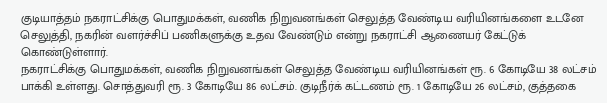குடியாத்தம் நகராட்சிக்கு பொதுமக்கள், வணிக நிறுவனங்கள் செலுத்த வேண்டிய வரியினங்களை உடனே செலுத்தி, நகரின் வளர்ச்சிப் பணிகளுக்கு உதவ வேண்டும் என்று நகராட்சி ஆணையர் கேட்டுக் கொண்டுள்ளார்.
நகராட்சிக்கு பொதுமக்கள், வணிக நிறுவனங்கள் செலுத்த வேண்டிய வரியினங்கள் ரூ. 6 கோடியே 38 லட்சம் பாக்கி உள்ளது. சொத்துவரி ரூ. 3 கோடியே 86 லட்சம். குடிநீர்க் கட்டணம் ரூ. 1 கோடியே 26 லட்சம், குத்தகை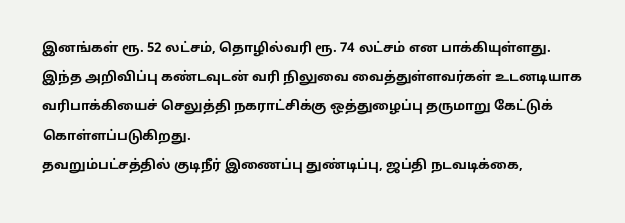இனங்கள் ரூ. 52 லட்சம், தொழில்வரி ரூ. 74 லட்சம் என பாக்கியுள்ளது.
இந்த அறிவிப்பு கண்டவுடன் வரி நிலுவை வைத்துள்ளவர்கள் உடனடியாக வரிபாக்கியைச் செலுத்தி நகராட்சிக்கு ஒத்துழைப்பு தருமாறு கேட்டுக் கொள்ளப்படுகிறது.
தவறும்பட்சத்தில் குடிநீர் இணைப்பு துண்டிப்பு, ஜப்தி நடவடிக்கை,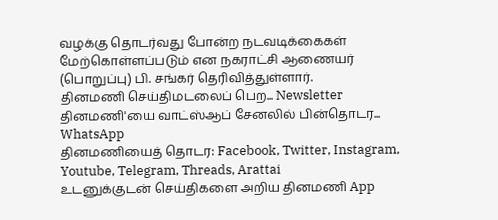வழக்கு தொடர்வது போன்ற நடவடிக்கைகள் மேற்கொள்ளப்படும் என நகராட்சி ஆணையர் (பொறுப்பு) பி. சங்கர் தெரிவித்துள்ளார்.
தினமணி செய்திமடலைப் பெற... Newsletter
தினமணி'யை வாட்ஸ்ஆப் சேனலில் பின்தொடர... WhatsApp
தினமணியைத் தொடர: Facebook, Twitter, Instagram, Youtube, Telegram, Threads, Arattai
உடனுக்குடன் செய்திகளை அறிய தினமணி App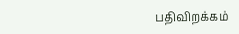பதிவிறக்கம்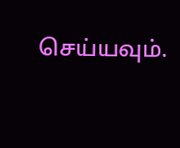செய்யவும்.